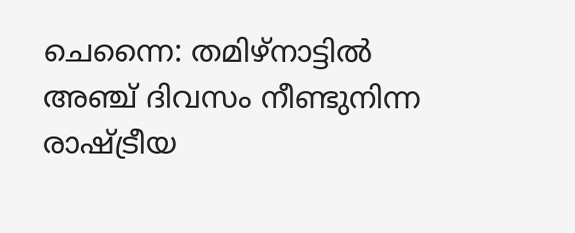ചെന്നൈ: തമിഴ്നാട്ടിൽ അഞ്ച് ദിവസം നീണ്ടുനിന്ന രാഷ്ട്രീയ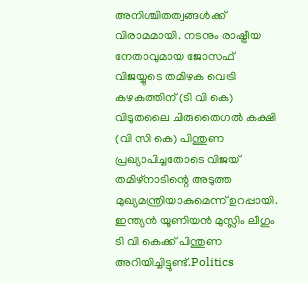അനിശ്ചിതത്വങ്ങൾക്ക് വിരാമമായി. നടനും രാഷ്ട്രീയ നേതാവുമായ ജോസഫ് വിജയ്യുടെ തമിഴക വെട്രി കഴകത്തിന് (ടി വി കെ) വിടുതലൈ ചിരുതൈഗൽ കക്ഷി (വി സി കെ) പിന്തുണ പ്രഖ്യാപിച്ചതോടെ വിജയ് തമിഴ്നാടിന്റെ അടുത്ത മുഖ്യമന്ത്രിയാകുമെന്ന് ഉറപ്പായി. ഇന്ത്യൻ യൂണിയൻ മുസ്ലിം ലീഗും ടി വി കെക്ക് പിന്തുണ അറിയിച്ചിട്ടുണ്ട്.Politics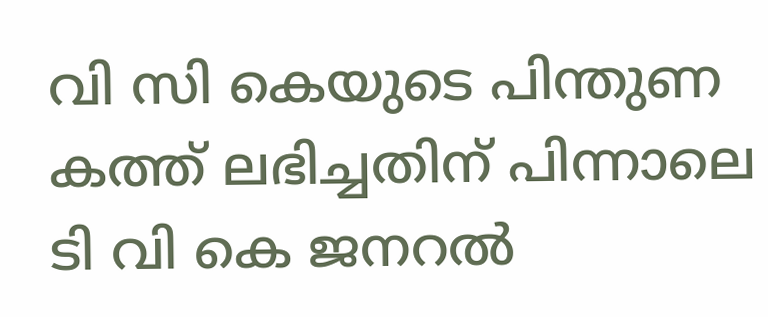വി സി കെയുടെ പിന്തുണ കത്ത് ലഭിച്ചതിന് പിന്നാലെ ടി വി കെ ജനറൽ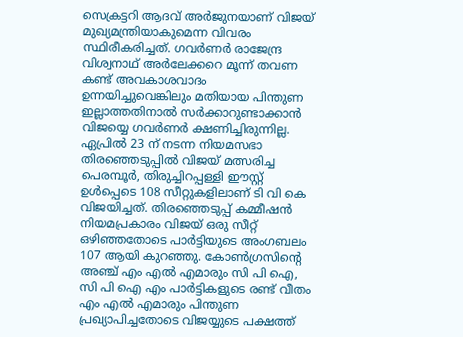സെക്രട്ടറി ആദവ് അർജുനയാണ് വിജയ് മുഖ്യമന്ത്രിയാകുമെന്ന വിവരം സ്ഥിരീകരിച്ചത്. ഗവർണർ രാജേന്ദ്ര വിശ്വനാഥ് അർലേക്കറെ മൂന്ന് തവണ കണ്ട് അവകാശവാദം ഉന്നയിച്ചുവെങ്കിലും മതിയായ പിന്തുണ ഇല്ലാത്തതിനാൽ സർക്കാറുണ്ടാക്കാൻ വിജയ്യെ ഗവർണർ ക്ഷണിച്ചിരുന്നില്ല.
ഏപ്രിൽ 23 ന് നടന്ന നിയമസഭാ തിരഞ്ഞെടുപ്പിൽ വിജയ് മത്സരിച്ച പെരമ്പൂർ, തിരുച്ചിറപ്പള്ളി ഈസ്റ്റ് ഉൾപ്പെടെ 108 സീറ്റുകളിലാണ് ടി വി കെ വിജയിച്ചത്. തിരഞ്ഞെടുപ്പ് കമ്മീഷൻ നിയമപ്രകാരം വിജയ് ഒരു സീറ്റ് ഒഴിഞ്ഞതോടെ പാർട്ടിയുടെ അംഗബലം 107 ആയി കുറഞ്ഞു. കോൺഗ്രസിന്റെ അഞ്ച് എം എൽ എമാരും സി പി ഐ, സി പി ഐ എം പാർട്ടികളുടെ രണ്ട് വീതം എം എൽ എമാരും പിന്തുണ പ്രഖ്യാപിച്ചതോടെ വിജയ്യുടെ പക്ഷത്ത്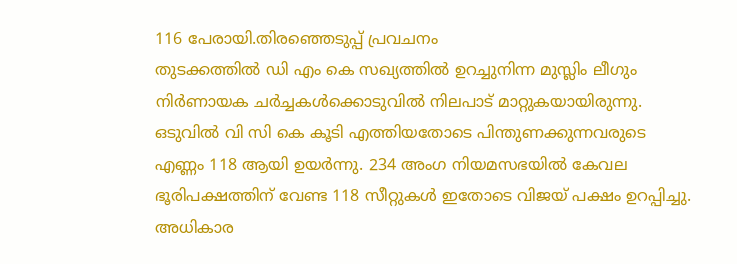116 പേരായി.തിരഞ്ഞെടുപ്പ് പ്രവചനം
തുടക്കത്തിൽ ഡി എം കെ സഖ്യത്തിൽ ഉറച്ചുനിന്ന മുസ്ലിം ലീഗും നിർണായക ചർച്ചകൾക്കൊടുവിൽ നിലപാട് മാറ്റുകയായിരുന്നു. ഒടുവിൽ വി സി കെ കൂടി എത്തിയതോടെ പിന്തുണക്കുന്നവരുടെ എണ്ണം 118 ആയി ഉയർന്നു. 234 അംഗ നിയമസഭയിൽ കേവല ഭൂരിപക്ഷത്തിന് വേണ്ട 118 സീറ്റുകൾ ഇതോടെ വിജയ് പക്ഷം ഉറപ്പിച്ചു. അധികാര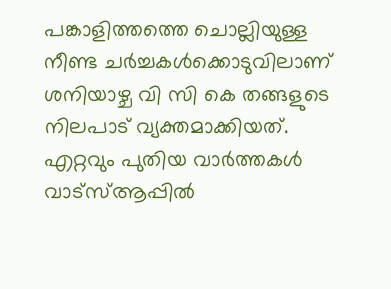പങ്കാളിത്തത്തെ ചൊല്ലിയുള്ള നീണ്ട ചർച്ചകൾക്കൊടുവിലാണ് ശനിയാഴ്ച വി സി കെ തങ്ങളുടെ നിലപാട് വ്യക്തമാക്കിയത്.
എറ്റവും പുതിയ വാർത്തകൾ വാട്സ്ആപ്പിൽ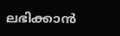ലഭിക്കാൻ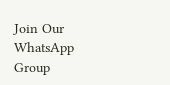Join Our WhatsApp Group